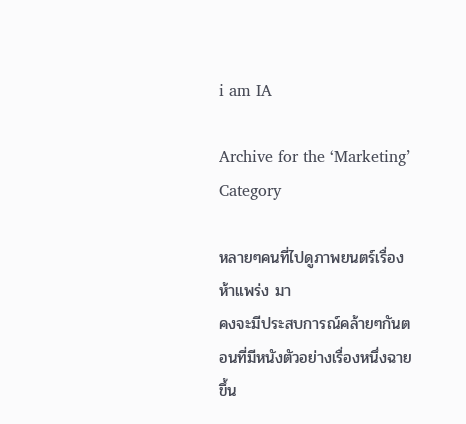i am IA

Archive for the ‘Marketing’ Category

หลายๆคนที่ไปดูภาพยนตร์เรื่อง ห้าแพร่ง มา
คงจะมีประสบการณ์คล้ายๆกันตอนที่มีหนังตัวอย่างเรื่องหนึ่งฉายขึ้น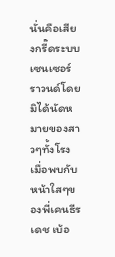นั่นคือเสียงกรี๊ดระบบเซนเซอร์ราวนด์โดยมิได้นัดหมายของสาวๆทั้งโรง
เมื่อพบกับหน้าใสๆของพี่เคนธีรเดช เบ้อ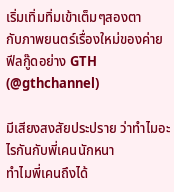เริ่มเทิ่มทิ่มเข้าเต็มๆสองตา
กับภาพยนตร์เรื่องใหม่ของค่ายฟีลกู๊ดอย่าง GTH (@gthchannel)

มีเสียงสงสัยประปราย ว่าทำไมอะไรกันกับพี่เคนนักหนา
ทำไมพี่เคนถึงได้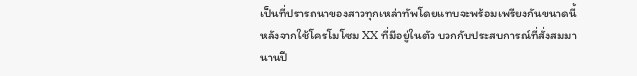เป็นที่ปรารถนาของสาวทุกเหล่าทัพโดยแทบจะพร้อมเพรียงกันขนาดนี้
หลังจากใช้โครโมโซม XX ที่มีอยู่ในตัว บวกกับประสบการณ์ที่สั่งสมมานานปี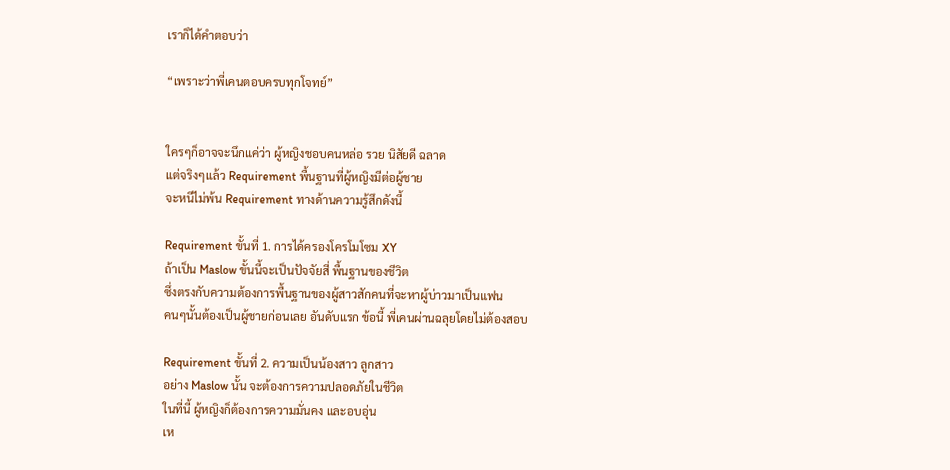เราก็ได้คำตอบว่า

“เพราะว่าพี่เคนตอบครบทุกโจทย์”


ใครๆก็อาจจะนึกแค่ว่า ผู้หญิงชอบคนหล่อ รวย นิสัยดี ฉลาด
แต่จริงๆแล้ว Requirement พื้นฐานที่ผู้หญิงมีต่อผู้ชาย
จะหนีไม่พ้น Requirement ทางด้านความรู้สึกดังนี้

Requirement ขั้นที่ 1. การได้ครองโครโมโซม XY
ถ้าเป็น Maslow ขั้นนี้จะเป็นปัจจัยสี่ พื้นฐานของชีวิต
ซึ่งตรงกับความต้องการพื้นฐานของผู้สาวสักคนที่จะหาผู้บ่าวมาเป็นแฟน
คนๆนั้นต้องเป็นผู้ชายก่อนเลย อันดับแรก ข้อนี้ พี่เคนผ่านฉลุยโดยไม่ต้องสอบ

Requirement ขั้นที่ 2. ความเป็นน้องสาว ลูกสาว
อย่าง Maslow นั้น จะต้องการความปลอดภัยในชีวิต
ในที่นี้ ผู้หญิงก็ต้องการความมั่นคง และอบอุ่น
เห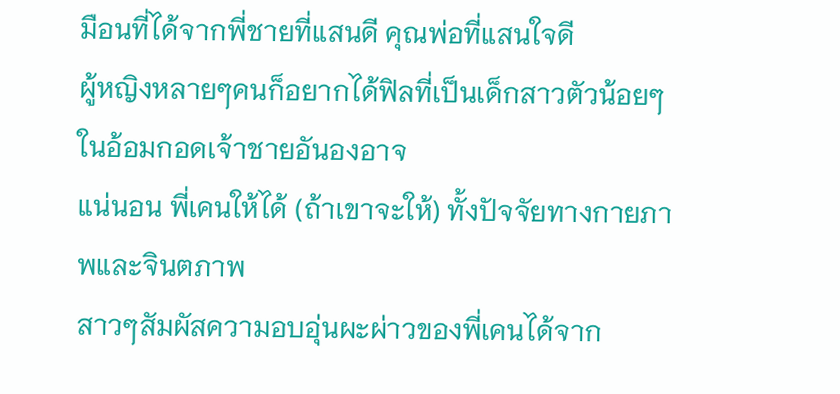มือนที่ได้จากพี่ชายที่แสนดี คุณพ่อที่แสนใจดี
ผู้หญิงหลายๆคนก็อยากได้ฟิลที่เป็นเด็กสาวตัวน้อยๆในอ้อมกอดเจ้าชายอันองอาจ
แน่นอน พี่เคนให้ได้ (ถ้าเขาจะให้) ทั้งปัจจัยทางกายภาพและจินตภาพ
สาวๆสัมผัสความอบอุ่นผะผ่าวของพี่เคนได้จาก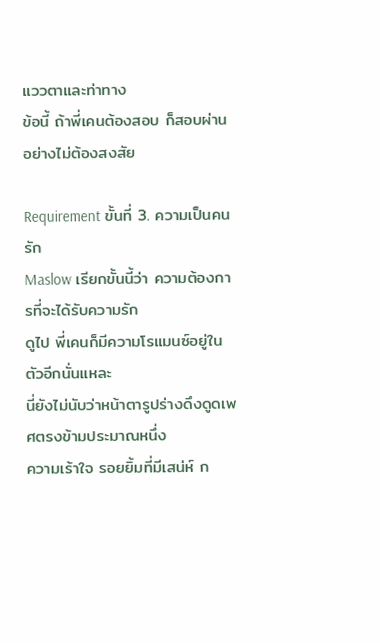แววตาและท่าทาง
ข้อนี้ ถ้าพี่เคนต้องสอบ ก็สอบผ่านอย่างไม่ต้องสงสัย

Requirement ขั้นที่ 3. ความเป็นคนรัก
Maslow เรียกขั้นนี้ว่า ความต้องการที่จะได้รับความรัก
ดูไป พี่เคนก็มีความโรแมนซ์อยู่ในตัวอีกนั่นแหละ
นี่ยังไม่นับว่าหน้าตารูปร่างดึงดูดเพศตรงข้ามประมาณหนึ่ง
ความเร้าใจ รอยยิ้มที่มีเสน่ห์ ก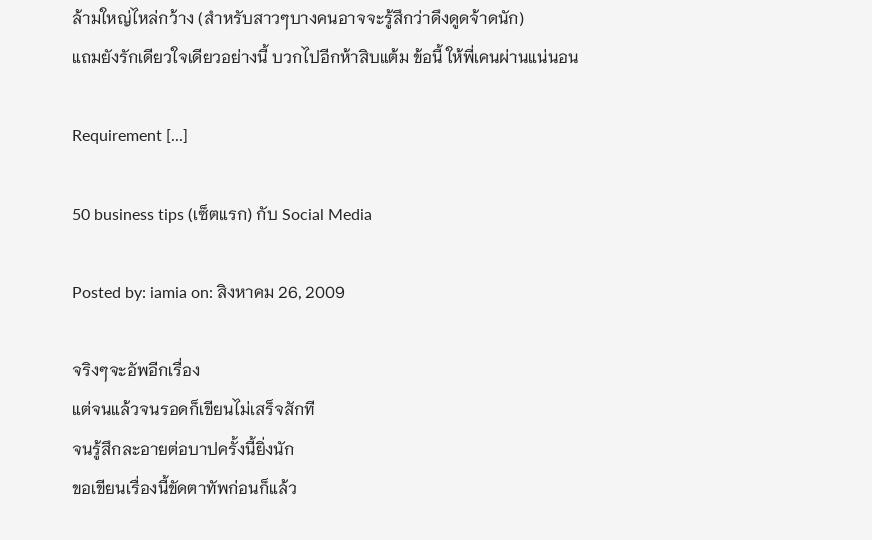ล้ามใหญ่ไหล่กว้าง (สำหรับสาวๆบางคนอาจจะรู้สึกว่าดึงดูดจ้าดนัก)
แถมยังรักเดียวใจเดียวอย่างนี้ บวกไปอีกห้าสิบแต้ม ข้อนี้ ให้พี่เคนผ่านแน่นอน

Requirement [...]

50 business tips (เซ็ตแรก) กับ Social Media

Posted by: iamia on: สิงหาคม 26, 2009

จริงๆจะอัพอีกเรื่อง
แต่จนแล้วจนรอดก็เขียนไม่เสร็จสักที
จนรู้สึกละอายต่อบาปครั้งนี้ยิ่งนัก
ขอเขียนเรื่องนี้ขัดตาทัพก่อนก็แล้ว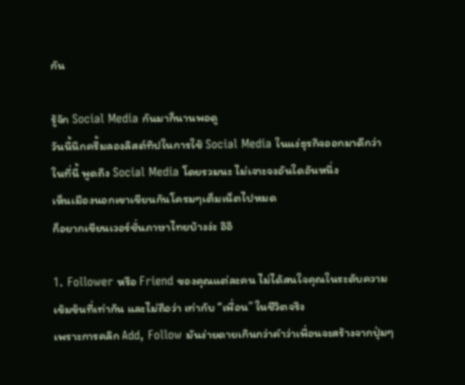กัน

รู้จัก Social Media กันมาก็นานพอดู
วันนี้นึกครึ้มลองลิสต์ทิปในการใช้ Social Media ในแง่ธุรกิจออกมาดีกว่า
ในที่นี้ พูดถึง Social Media โดยรวมนะ ไม่เจาะจงอันใดอันหนึ่ง
เห็นเมืองนอกเขาเขียนกันโครมๆเต็มเน็ตไปหมด
ก็อยากเขียนเวอร์ชั่นภาษาไทยบ้างง่ะ อิอิ

1. Follower หรือ Friend ของคุณแต่ละคน ไม่ได้สนใจคุณในระดับความเข้มข้นที่เท่ากัน และไม่ถือว่า เท่ากับ “เพื่อน” ในชีวิตจริง
เพราะการคลิก Add, Follow มันง่ายดายเกินกว่าคำว่าเพื่อนจะสร้างจากปุ่มๆ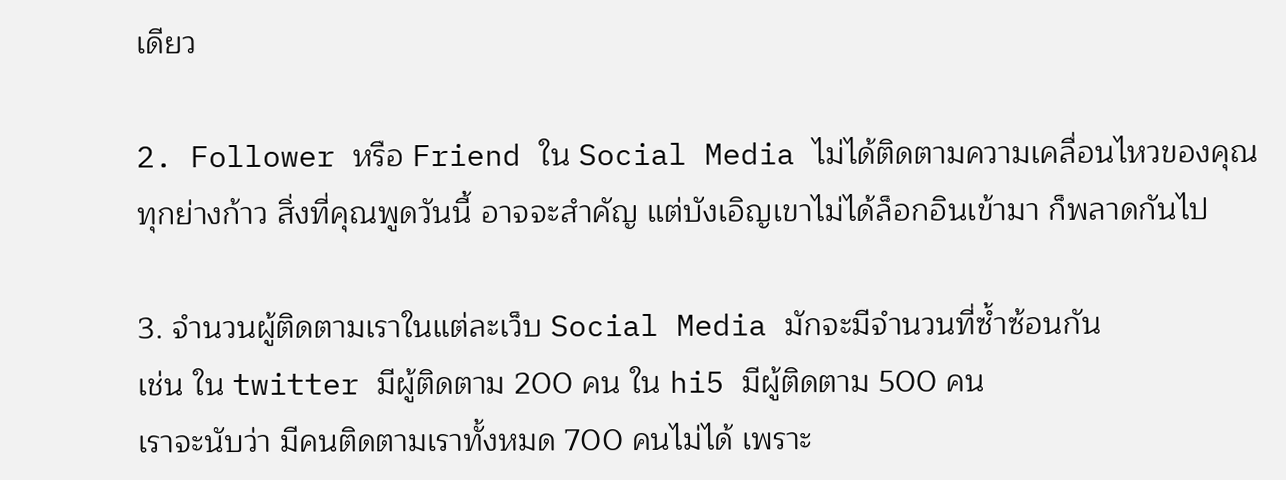เดียว

2. Follower หรือ Friend ใน Social Media ไม่ได้ติดตามความเคลื่อนไหวของคุณทุกย่างก้าว สิ่งที่คุณพูดวันนี้ อาจจะสำคัญ แต่บังเอิญเขาไม่ได้ล็อกอินเข้ามา ก็พลาดกันไป

3. จำนวนผู้ติดตามเราในแต่ละเว็บ Social Media มักจะมีจำนวนที่ซ้ำซ้อนกัน
เช่น ใน twitter มีผู้ติดตาม 200 คน ใน hi5 มีผู้ติดตาม 500 คน
เราจะนับว่า มีคนติดตามเราทั้งหมด 700 คนไม่ได้ เพราะ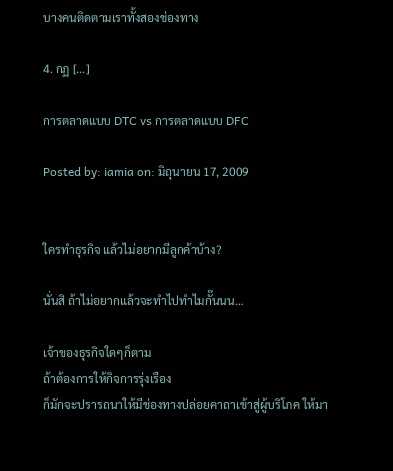บางคนติดตามเราทั้งสองช่องทาง

4. กฏ [...]

การตลาดแบบ DTC vs การตลาดแบบ DFC

Posted by: iamia on: มิถุนายน 17, 2009


ใครทำธุรกิจ แล้วไม่อยากมีลูกค้าบ้าง?

นั่นสิ ถ้าไม่อยากแล้วจะทำไปทำไมกั๊นนน…

เจ้าของธุรกิจใดๆก็ตาม
ถ้าต้องการให้กิจการรุ่งเรือง
ก็มักจะปรารถนาให้มีช่องทางปล่อยคาถาเข้าสู่ผู้บริโภค ให้มา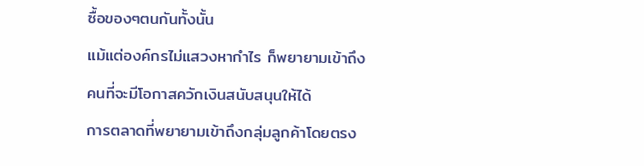ซื้อของๆตนกันทั้งนั้น
แม้แต่องค์กรไม่แสวงหากำไร ก็พยายามเข้าถึงคนที่จะมีโอกาสควักเงินสนับสนุนให้ได้
การตลาดที่พยายามเข้าถึงกลุ่มลูกค้าโดยตรง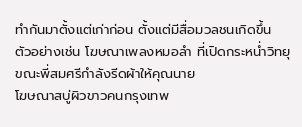ทำกันมาตั้งแต่เก่าก่อน ตั้งแต่มีสื่อมวลชนเกิดขึ้น
ตัวอย่างเช่น โฆษณาเพลงหมอลำ ที่เปิดกระหน่ำวิทยุขณะพี่สมศรีกำลังรีดผ้าให้คุณนาย
โฆษณาสบู่ผิวขาวคนกรุงเทพ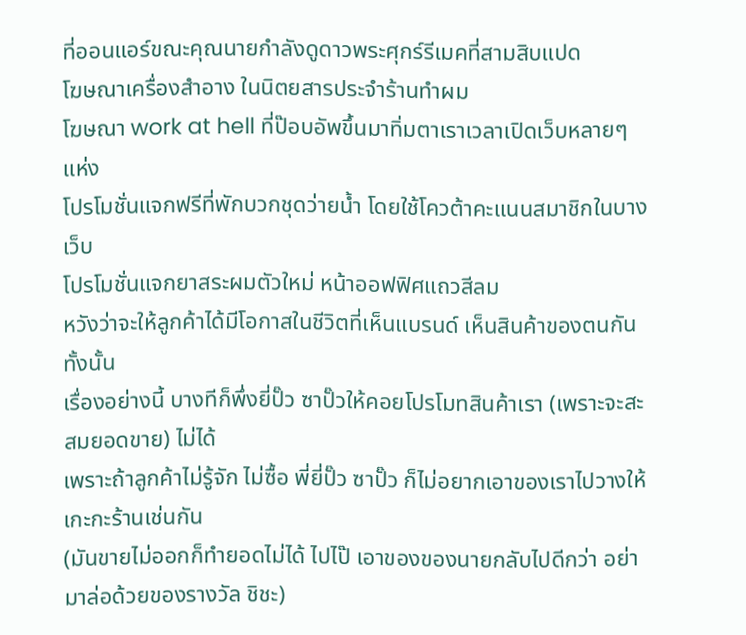ที่ออนแอร์ขณะคุณนายกำลังดูดาวพระศุกร์รีเมคที่สามสิบแปด
โฆษณาเครื่องสำอาง ในนิตยสารประจำร้านทำผม
โฆษณา work at hell ที่ป๊อบอัพขึ้นมาทิ่มตาเราเวลาเปิดเว็บหลายๆแห่ง
โปรโมชั่นแจกฟรีที่พักบวกชุดว่ายน้ำ โดยใช้โควต้าคะแนนสมาชิกในบางเว็บ
โปรโมชั่นแจกยาสระผมตัวใหม่ หน้าออฟฟิศแถวสีลม
หวังว่าจะให้ลูกค้าได้มีโอกาสในชีวิตที่เห็นแบรนด์ เห็นสินค้าของตนกันทั้งนั้น
เรื่องอย่างนี้ บางทีก็พึ่งยี่ปั๊ว ซาปั๊วให้คอยโปรโมทสินค้าเรา (เพราะจะสะสมยอดขาย) ไม่ได้
เพราะถ้าลูกค้าไม่รู้จัก ไม่ซื้อ พี่ยี่ปั๊ว ซาปั๊ว ก็ไม่อยากเอาของเราไปวางให้เกะกะร้านเช่นกัน
(มันขายไม่ออกก็ทำยอดไม่ได้ ไปไป๊ เอาของของนายกลับไปดีกว่า อย่ามาล่อด้วยของรางวัล ชิชะ)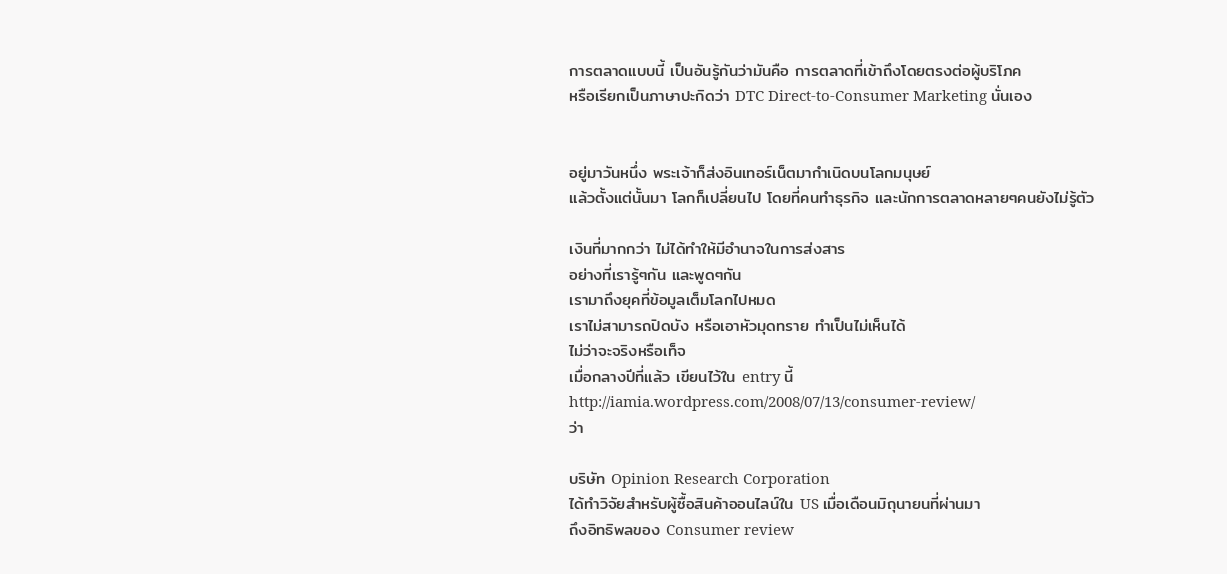การตลาดแบบนี้ เป็นอันรู้กันว่ามันคือ การตลาดที่เข้าถึงโดยตรงต่อผู้บริโภค
หรือเรียกเป็นภาษาปะกิดว่า DTC Direct-to-Consumer Marketing นั่นเอง


อยู่มาวันหนึ่ง พระเจ้าก็ส่งอินเทอร์เน็ตมากำเนิดบนโลกมนุษย์
แล้วตั้งแต่นั้นมา โลกก็เปลี่ยนไป โดยที่คนทำธุรกิจ และนักการตลาดหลายๆคนยังไม่รู้ตัว

เงินที่มากกว่า ไม่ได้ทำให้มีอำนาจในการส่งสาร
อย่างที่เรารู้ๆกัน และพูดๆกัน
เรามาถึงยุคที่ข้อมูลเต็มโลกไปหมด
เราไม่สามารถปิดบัง หรือเอาหัวมุดทราย ทำเป็นไม่เห็นได้
ไม่ว่าจะจริงหรือเท็จ
เมื่อกลางปีที่แล้ว เขียนไว้ใน entry นี้
http://iamia.wordpress.com/2008/07/13/consumer-review/
ว่า

บริษัท Opinion Research Corporation
ได้ทำวิจัยสำหรับผู้ซื้อสินค้าออนไลน์ใน US เมื่อเดือนมิถุนายนที่ผ่านมา
ถึงอิทธิพลของ Consumer review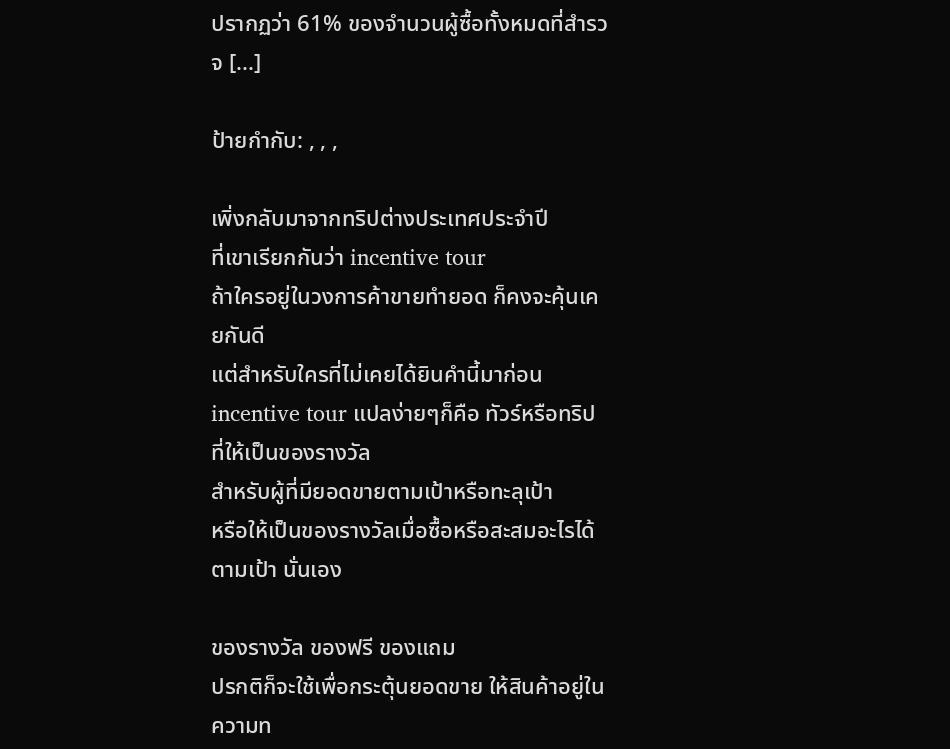ปรากฏว่า 61% ของจำนวนผู้ซื้อทั้งหมดที่สำรวจ [...]

ป้ายกำกับ: , , ,

เพิ่งกลับมาจากทริปต่างประเทศประจำปี
ที่เขาเรียกกันว่า incentive tour
ถ้าใครอยู่ในวงการค้าขายทำยอด ก็คงจะคุ้นเคยกันดี
แต่สำหรับใครที่ไม่เคยได้ยินคำนี้มาก่อน
incentive tour แปลง่ายๆก็คือ ทัวร์หรือทริป ที่ให้เป็นของรางวัล
สำหรับผู้ที่มียอดขายตามเป้าหรือทะลุเป้า
หรือให้เป็นของรางวัลเมื่อซื้อหรือสะสมอะไรได้ตามเป้า นั่นเอง

ของรางวัล ของฟรี ของแถม
ปรกติก็จะใช้เพื่อกระตุ้นยอดขาย ให้สินค้าอยู่ในความท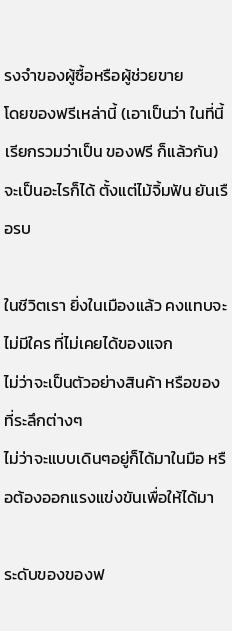รงจำของผู้ซื้อหรือผู้ช่วยขาย
โดยของฟรีเหล่านี้ (เอาเป็นว่า ในที่นี้เรียกรวมว่าเป็น ของฟรี ก็แล้วกัน)
จะเป็นอะไรก็ได้ ตั้งแต่ไม้จิ้มฟัน ยันเรือรบ

ในชีวิตเรา ยิ่งในเมืองแล้ว คงแทบจะไม่มีใคร ที่ไม่เคยได้ของแจก
ไม่ว่าจะเป็นตัวอย่างสินค้า หรือของที่ระลึกต่างๆ
ไม่ว่าจะแบบเดินๆอยู่ก็ได้มาในมือ หรือต้องออกแรงแข่งขันเพื่อให้ได้มา

ระดับของของฟ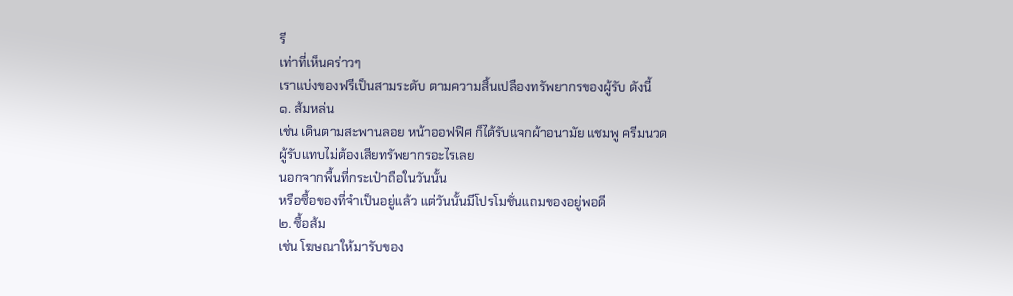รี
เท่าที่เห็นคร่าวๆ
เราแบ่งของฟรีเป็นสามระดับ ตามความสิ้นเปลืองทรัพยากรของผู้รับ ดังนี้
๑. ส้มหล่น
เช่น เดินตามสะพานลอย หน้าออฟฟิศ ก็ได้รับแจกผ้าอนามัย แชมพู ครีมนวด
ผู้รับแทบไม่ต้องเสียทรัพยากรอะไรเลย
นอกจากพื้นที่กระเป๋าถือในวันนั้น
หรือซื้อของที่จำเป็นอยู่แล้ว แต่วันนั้นมีโปรโมชั่นแถมของอยู่พอดี
๒. ซื้อส้ม
เช่น โฆษณาให้มารับของ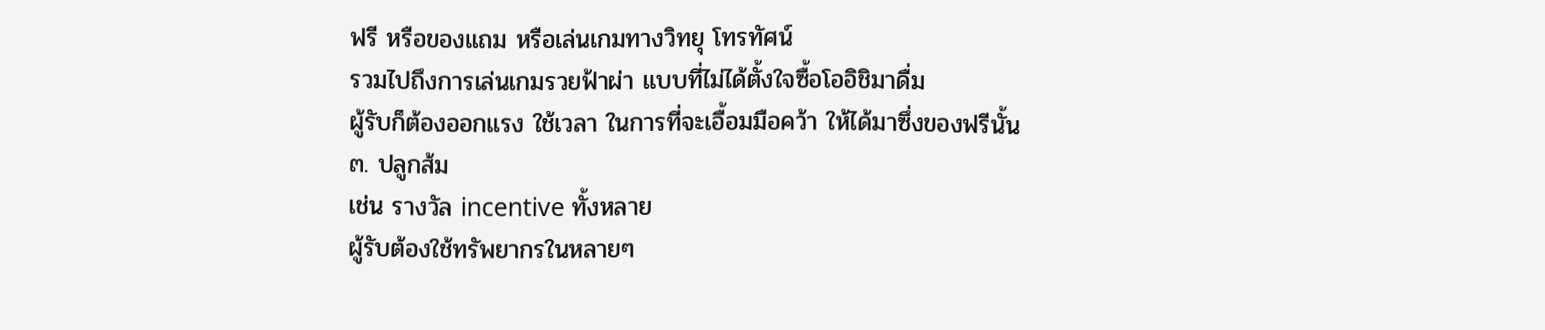ฟรี หรือของแถม หรือเล่นเกมทางวิทยุ โทรทัศน์
รวมไปถึงการเล่นเกมรวยฟ้าผ่า แบบที่ไม่ได้ตั้งใจซื้อโออิชิมาดื่ม
ผู้รับก็ต้องออกแรง ใช้เวลา ในการที่จะเอื้อมมือคว้า ให้ได้มาซึ่งของฟรีนั้น
๓. ปลูกส้ม
เช่น รางวัล incentive ทั้งหลาย
ผู้รับต้องใช้ทรัพยากรในหลายๆ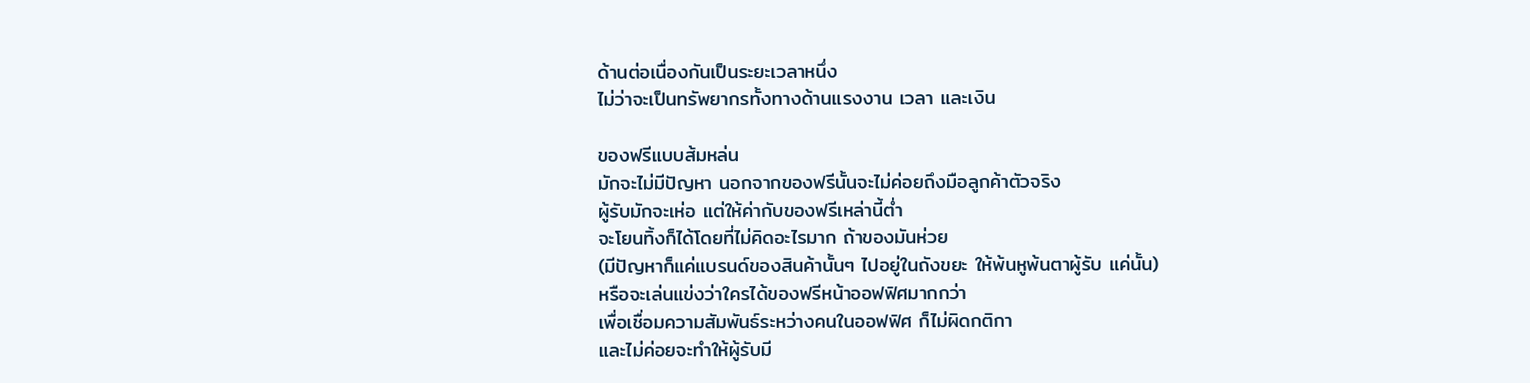ด้านต่อเนื่องกันเป็นระยะเวลาหนึ่ง
ไม่ว่าจะเป็นทรัพยากรทั้งทางด้านแรงงาน เวลา และเงิน

ของฟรีแบบส้มหล่น
มักจะไม่มีปัญหา นอกจากของฟรีนั้นจะไม่ค่อยถึงมือลูกค้าตัวจริง
ผู้รับมักจะเห่อ แต่ให้ค่ากับของฟรีเหล่านี้ต่ำ
จะโยนทิ้งก็ได้โดยที่ไม่คิดอะไรมาก ถ้าของมันห่วย
(มีปัญหาก็แค่แบรนด์ของสินค้านั้นๆ ไปอยู่ในถังขยะ ให้พ้นหูพ้นตาผู้รับ แค่นั้น)
หรือจะเล่นแข่งว่าใครได้ของฟรีหน้าออฟฟิศมากกว่า
เพื่อเชื่อมความสัมพันธ์ระหว่างคนในออฟฟิศ ก็ไม่ผิดกติกา
และไม่ค่อยจะทำให้ผู้รับมี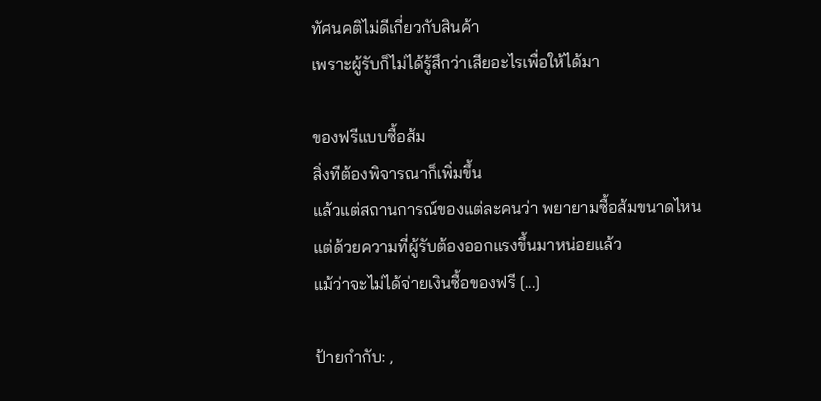ทัศนคติไม่ดีเกี่ยวกับสินค้า
เพราะผู้รับก็ไม่ได้รู้สึกว่าเสียอะไรเพื่อให้ได้มา

ของฟรีแบบซื้อส้ม
สิ่งทีต้องพิจารณาก็เพิ่มขึ้น
แล้วแต่สถานการณ์ของแต่ละคนว่า พยายามซื้อส้มขนาดไหน
แต่ด้วยความที่ผู้รับต้องออกแรงขึ้นมาหน่อยแล้ว
แม้ว่าจะไม่ได้จ่ายเงินซื้อของฟรี [...]

ป้ายกำกับ: ,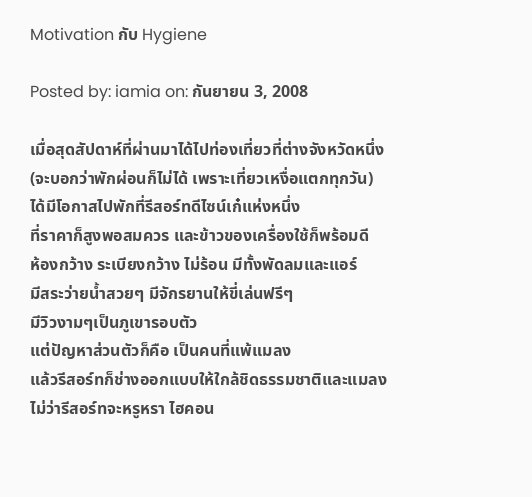Motivation กับ Hygiene

Posted by: iamia on: กันยายน 3, 2008

เมื่อสุดสัปดาห์ที่ผ่านมาได้ไปท่องเที่ยวที่ต่างจังหวัดหนึ่ง
(จะบอกว่าพักผ่อนก็ไม่ได้ เพราะเที่ยวเหงื่อแตกทุกวัน)
ได้มีโอกาสไปพักที่รีสอร์ทดีไซน์เก๋แห่งหนึ่ง
ที่ราคาก็สูงพอสมควร และข้าวของเครื่องใช้ก็พร้อมดี
ห้องกว้าง ระเบียงกว้าง ไม่ร้อน มีทั้งพัดลมและแอร์
มีสระว่ายน้ำสวยๆ มีจักรยานให้ขี่เล่นฟรีๆ
มีวิวงามๆเป็นภูเขารอบตัว
แต่ปัญหาส่วนตัวก็คือ เป็นคนที่แพ้แมลง
แล้วรีสอร์ทก็ช่างออกแบบให้ใกล้ชิดธรรมชาติและแมลง
ไม่ว่ารีสอร์ทจะหรูหรา ไฮคอน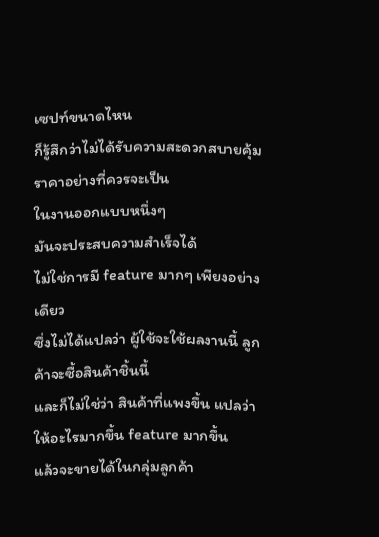เซปท์ขนาดไหน
ก็รู้สึกว่าไม่ได้รับความสะดวกสบายคุ้มราคาอย่างที่ควรจะเป็น
ในงานออกแบบหนึ่งๆ
มันจะประสบความสำเร็จได้
ไม่ใช่การมี feature มากๆ เพียงอย่างเดียว
ซึ่งไม่ได้แปลว่า ผู้ใช้จะใช้ผลงานนี้ ลูกค้าจะซื้อสินค้าชิ้นนี้
และก็ไม่ใช่ว่า สินค้าที่แพงขึ้น แปลว่าให้อะไรมากขึ้น feature มากขึ้น
แล้วจะขายได้ในกลุ่มลูกค้า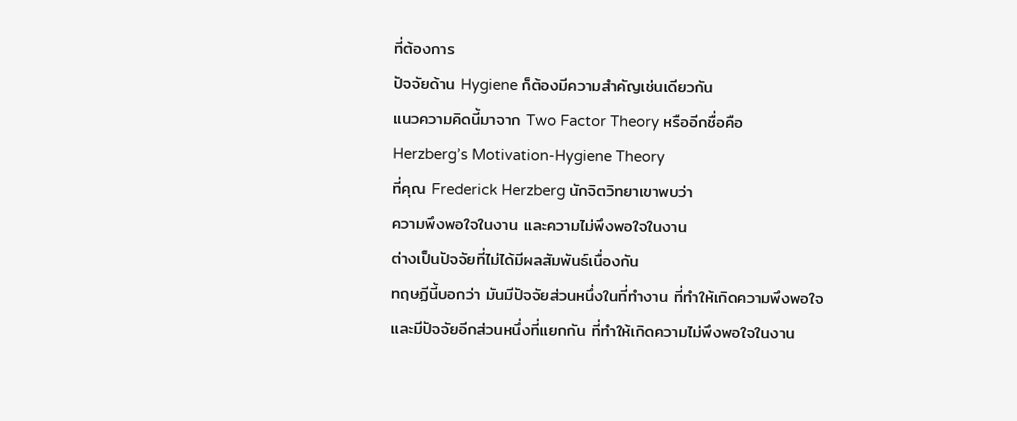ที่ต้องการ
ปัจจัยด้าน Hygiene ก็ต้องมีความสำคัญเช่นเดียวกัน
แนวความคิดนี้มาจาก Two Factor Theory หรืออีกชื่อคือ
Herzberg’s Motivation-Hygiene Theory
ที่คุณ Frederick Herzberg นักจิตวิทยาเขาพบว่า
ความพึงพอใจในงาน และความไม่พึงพอใจในงาน
ต่างเป็นปัจจัยที่ไม่ได้มีผลสัมพันธ์เนื่องกัน
ทฤษฏีนี้บอกว่า มันมีปัจจัยส่วนหนึ่งในที่ทำงาน ที่ทำให้เกิดความพึงพอใจ
และมีปัจจัยอีกส่วนหนึ่งที่แยกกัน ที่ทำให้เกิดความไม่พึงพอใจในงาน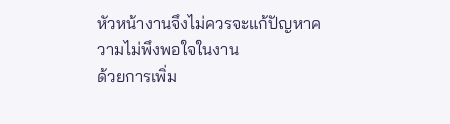หัวหน้างานจึงไม่ควรจะแก้ปัญหาความไม่พึงพอใจในงาน
ด้วยการเพิ่ม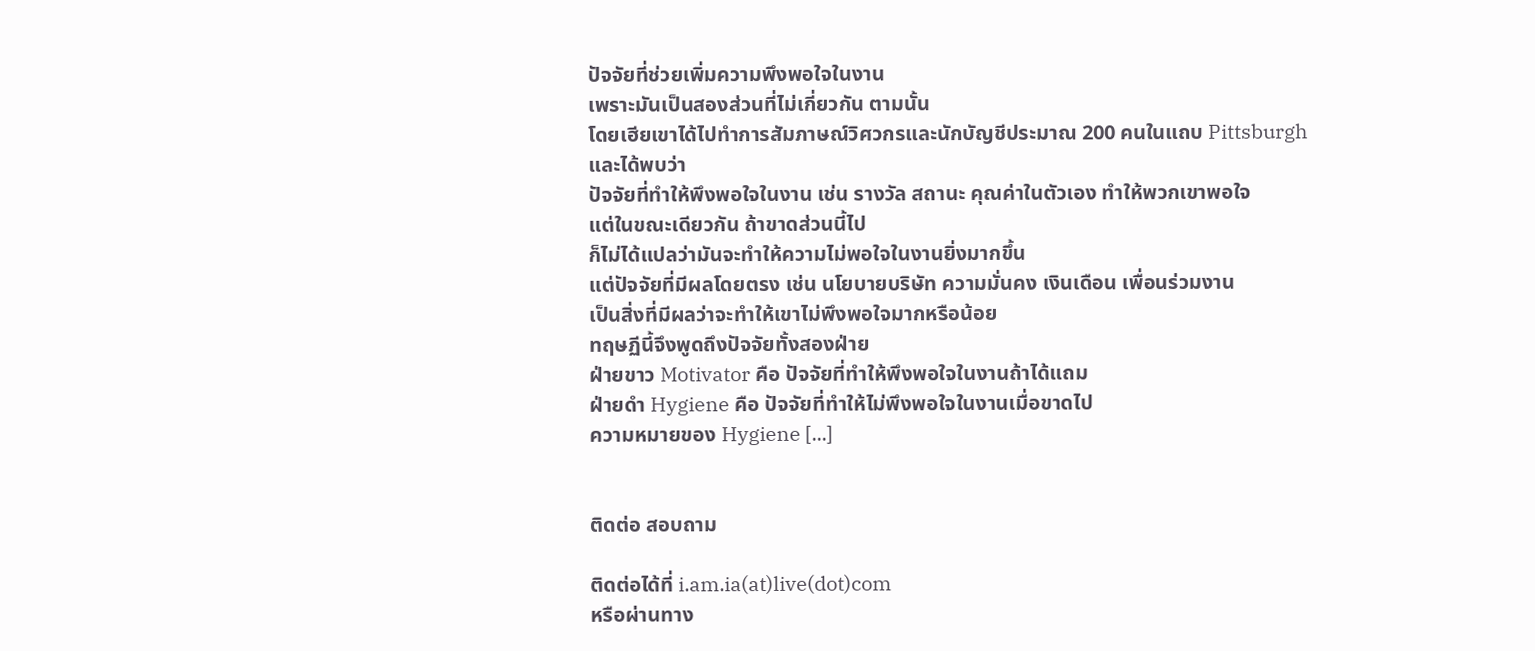ปัจจัยที่ช่วยเพิ่มความพึงพอใจในงาน
เพราะมันเป็นสองส่วนที่ไม่เกี่ยวกัน ตามนั้น
โดยเฮียเขาได้ไปทำการสัมภาษณ์วิศวกรและนักบัญชีประมาณ 200 คนในแถบ Pittsburgh
และได้พบว่า
ปัจจัยที่ทำให้พึงพอใจในงาน เช่น รางวัล สถานะ คุณค่าในตัวเอง ทำให้พวกเขาพอใจ
แต่ในขณะเดียวกัน ถ้าขาดส่วนนี้ไป
ก็ไม่ได้แปลว่ามันจะทำให้ความไม่พอใจในงานยิ่งมากขึ้น
แต่ปัจจัยที่มีผลโดยตรง เช่น นโยบายบริษัท ความมั่นคง เงินเดือน เพื่อนร่วมงาน
เป็นสิ่งที่มีผลว่าจะทำให้เขาไม่พึงพอใจมากหรือน้อย
ทฤษฏีนี้จึงพูดถึงปัจจัยทั้งสองฝ่าย
ฝ่ายขาว Motivator คือ ปัจจัยที่ทำให้พึงพอใจในงานถ้าได้แถม
ฝ่ายดำ Hygiene คือ ปัจจัยที่ทำให้ไม่พึงพอใจในงานเมื่อขาดไป
ความหมายของ Hygiene [...]


ติดต่อ สอบถาม

ติดต่อได้ที่ i.am.ia(at)live(dot)com
หรือผ่านทาง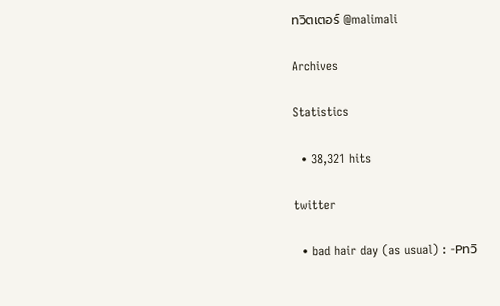ทวิตเตอร์ @malimali

Archives

Statistics

  • 38,321 hits

twitter

  • bad hair day (as usual) : -Pทวิ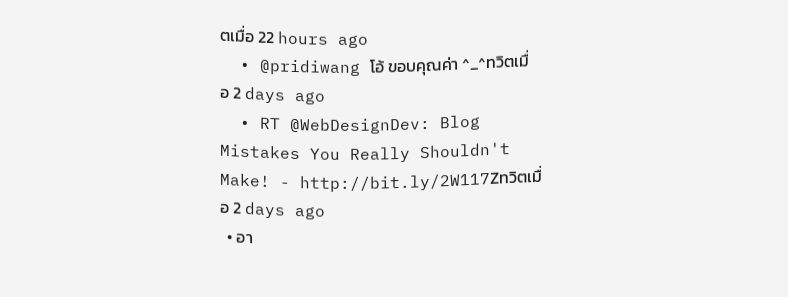ตเมื่อ 22 hours ago
  • @pridiwang โอ้ ขอบคุณค่า ^_^ทวิตเมื่อ 2 days ago
  • RT @WebDesignDev: Blog Mistakes You Really Shouldn't Make! - http://bit.ly/2W117Zทวิตเมื่อ 2 days ago
  • อา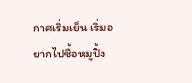กาศเริ่มเย็น เริ่มอยากไปซื้อหมูปิ้ง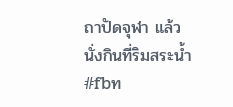ถาปัดจุฬา แล้วนั่งกินที่ริมสระน้ำ #fbท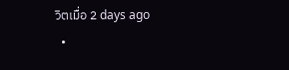วิตเมื่อ 2 days ago
  •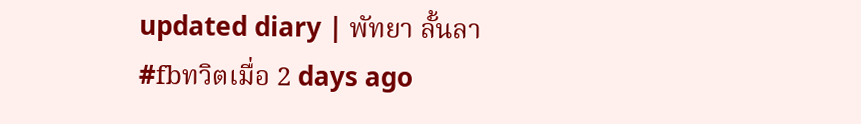updated diary | พัทยา ลั้นลา #fbทวิตเมื่อ 2 days ago